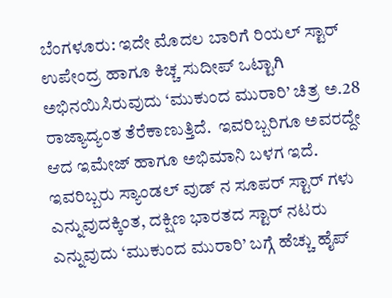ಬೆಂಗಳೂರು: ಇದೇ ಮೊದಲ ಬಾರಿಗೆ ರಿಯಲ್ ಸ್ಟಾರ್ ಉಪೇಂದ್ರ ಹಾಗೂ ಕಿಚ್ಚ ಸುದೀಪ್ ಒಟ್ಟಾಗಿ ಅಭಿನಯಿಸಿರುವುದು ‘ಮುಕುಂದ ಮುರಾರಿ’ ಚಿತ್ರ ಅ.28 ರಾಜ್ಯಾದ್ಯಂತ ತೆರೆಕಾಣುತ್ತಿದೆ.  ಇವರಿಬ್ಬರಿಗೂ ಅವರದ್ದೇ ಆದ ಇಮೇಜ್ ಹಾಗೂ ಅಭಿಮಾನಿ ಬಳಗ ಇದೆ. ಇವರಿಬ್ಬರು ಸ್ಯಾಂಡಲ್ ವುಡ್ ನ ಸೂಪರ್ ಸ್ಟಾರ್ ಗಳು ಎನ್ನುವುದಕ್ಕಿಂತ, ದಕ್ಷಿಣ ಭಾರತದ ಸ್ಟಾರ್ ನಟರು ಎನ್ನುವುದು ‘ಮುಕುಂದ ಮುರಾರಿ’ ಬಗ್ಗೆ ಹೆಚ್ಚು ಹೈಪ್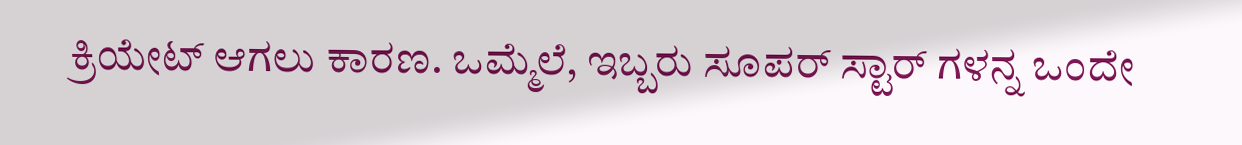ಕ್ರಿಯೇಟ್ ಆಗಲು ಕಾರಣ. ಒಮ್ಮೆಲೆ, ಇಬ್ಬರು ಸೂಪರ್ ಸ್ಟಾರ್ ಗಳನ್ನ ಒಂದೇ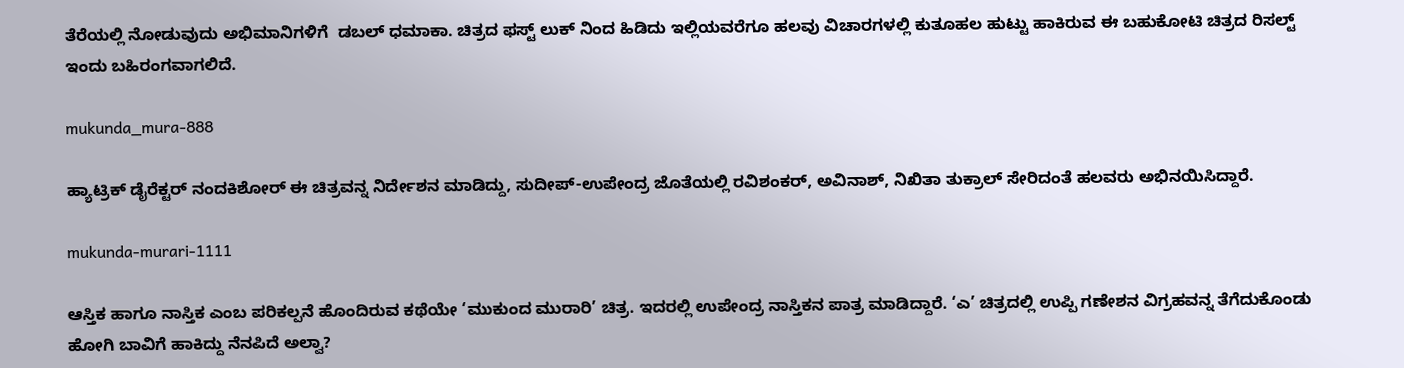ತೆರೆಯಲ್ಲಿ ನೋಡುವುದು ಅಭಿಮಾನಿಗಳಿಗೆ  ಡಬಲ್ ಧಮಾಕಾ. ಚಿತ್ರದ ಫಸ್ಟ್ ಲುಕ್ ನಿಂದ ಹಿಡಿದು ಇಲ್ಲಿಯವರೆಗೂ ಹಲವು ವಿಚಾರಗಳಲ್ಲಿ ಕುತೂಹಲ ಹುಟ್ಟು ಹಾಕಿರುವ ಈ ಬಹುಕೋಟಿ ಚಿತ್ರದ ರಿಸಲ್ಟ್ ಇಂದು ಬಹಿರಂಗವಾಗಲಿದೆ.

mukunda_mura-888

ಹ್ಯಾಟ್ರಿಕ್ ಡೈರೆಕ್ಟರ್ ನಂದಕಿಶೋರ್ ಈ ಚಿತ್ರವನ್ನ ನಿರ್ದೇಶನ ಮಾಡಿದ್ದು, ಸುದೀಪ್-ಉಪೇಂದ್ರ ಜೊತೆಯಲ್ಲಿ ರವಿಶಂಕರ್, ಅವಿನಾಶ್, ನಿಖಿತಾ ತುಕ್ರಾಲ್ ಸೇರಿದಂತೆ ಹಲವರು ಅಭಿನಯಿಸಿದ್ದಾರೆ.

mukunda-murari-1111

ಆಸ್ತಿಕ ಹಾಗೂ ನಾಸ್ತಿಕ ಎಂಬ ಪರಿಕಲ್ಪನೆ ಹೊಂದಿರುವ ಕಥೆಯೇ ‘ಮುಕುಂದ ಮುರಾರಿ’ ಚಿತ್ರ. ಇದರಲ್ಲಿ ಉಪೇಂದ್ರ ನಾಸ್ತಿಕನ ಪಾತ್ರ ಮಾಡಿದ್ದಾರೆ. ‘ಎ’ ಚಿತ್ರದಲ್ಲಿ ಉಪ್ಪಿ ಗಣೇಶನ ವಿಗ್ರಹವನ್ನ ತೆಗೆದುಕೊಂಡು ಹೋಗಿ ಬಾವಿಗೆ ಹಾಕಿದ್ದು ನೆನಪಿದೆ ಅಲ್ವಾ?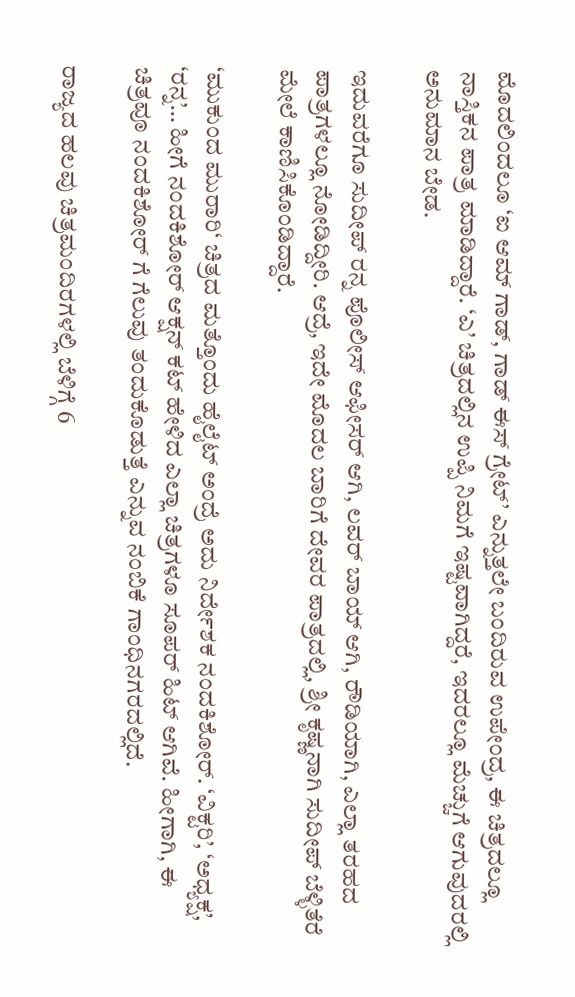ಮೊದಲಿಂದಲೂ ‘ಐ ಆಮ್ ಗಾಡ್, ಗಾಡ್ ಈಸ್ ಗ್ರೇಟ್’ ಎನ್ನುತ್ತಲೇ ಬಂದಿರುವ ಉಪೇಂದ್ರ, ಈ ಚಿತ್ರದಲ್ಲೂ ನಾಸ್ತಿಕನ ಪಾತ್ರ ಮಾಡಿದ್ದಾರೆ. ‘ಎ’ ಚಿತ್ರದಲ್ಲಿನ ಉಪ್ಪಿ ನಿಮಗೆ ಇಷ್ಟವಾಗಿದ್ದರೆ, ಇದರಲ್ಲೂ ಮೆಚ್ಚುಗೆ ಆಗುವುದರಲ್ಲಿ ಅನುಮಾನ ಬೇಡ.

ಇದುವರೆಗೂ ಸುದೀಪ್ ರನ್ನ ಪೊಲೀಸ್ ಆಫೀಸರ್ ಆಗಿ, ಲವರ್ ಬಾಯ್ ಆಗಿ, ರೌಡಿಯಾಗಿ, ಎಲ್ಲಾ ತರಹದ ಪಾತ್ರಗಳಲ್ಲೂ ನೋಡಿದ್ದೀರಿ. ಆದ್ರೆ, ಇದೇ ಮೊದಲ ಬಾರಿಗೆ ದೇವರ ಪಾತ್ರದಲ್ಲಿ, ಶ್ರೀ ಕೃಷ್ಣನಾಗಿ ಸುದೀಪ್ ಬೆಳ್ಳಿತೆರೆ ಮೇಲೆ ಕಾಣಿಸಿಕೊಂಡಿದ್ದಾರೆ.

‘ಮುಕುಂದ ಮುರಾರಿ‘ ಚಿತ್ರದ ಮತ್ತೊಂದು ಹೈಲೈಟ್ ಅಂದ್ರೆ ಅದು ನಿರ್ದೇಶಕ ನಂದಕಿಶೋರ್. ‘ವಿಕ್ಟರಿ’, ‘ಅಧ್ಯಕ್ಷ’, ‘ರನ್ನ’… ಹೀಗೆ ನಂದಕಿಶೋರ್ ಆಕ್ಷನ್ ಕಟ್ ಹೇಳಿದ ಎಲ್ಲಾ ಚಿತ್ರಗಳೂ ಸೂಪರ್ ಹಿಟ್ ಆಗಿವೆ. ಹೀಗಾಗಿ, ಈ ಚಿತ್ರವೂ ನಂದಕಿಶೋರ್ ಗೆ ಗೆಲುವು ತಂದುಕೊಡುತ್ತೆ ಎನ್ನುವ ನಂಬಿಕೆ ಗಾಂಧಿನಗರದಲ್ಲಿದೆ.

ರಾಜ್ಯದ ಹಲವು ಚಿತ್ರಮಂದಿರಗಳಲ್ಲಿ ಬೆಳಿಗ್ಗೆ 6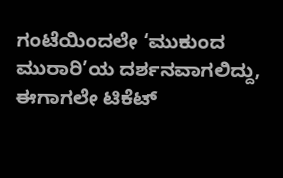ಗಂಟೆಯಿಂದಲೇ ‘ಮುಕುಂದ ಮುರಾರಿ’ಯ ದರ್ಶನವಾಗಲಿದ್ದು, ಈಗಾಗಲೇ ಟಿಕೆಟ್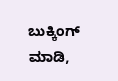ಬುಕ್ಕಿಂಗ್ ಮಾಡಿ,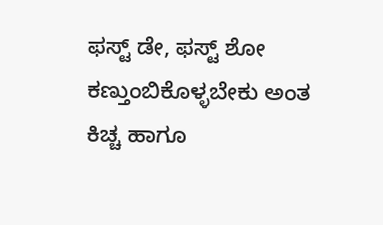ಫಸ್ಟ್ ಡೇ, ಫಸ್ಟ್ ಶೋ ಕಣ್ತುಂಬಿಕೊಳ್ಳಬೇಕು ಅಂತ ಕಿಚ್ಚ ಹಾಗೂ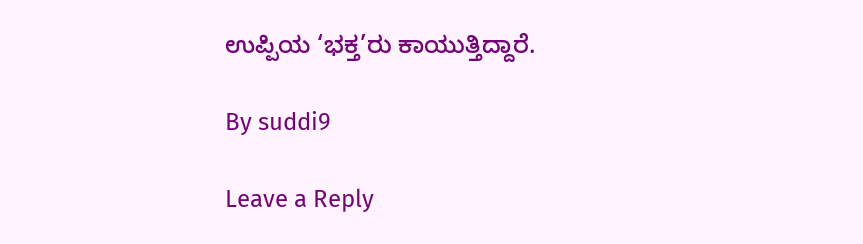ಉಪ್ಪಿಯ ‘ಭಕ್ತ’ರು ಕಾಯುತ್ತಿದ್ದಾರೆ.

By suddi9

Leave a Reply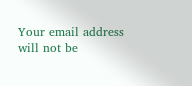Your email address will not be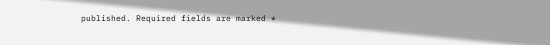published. Required fields are marked *